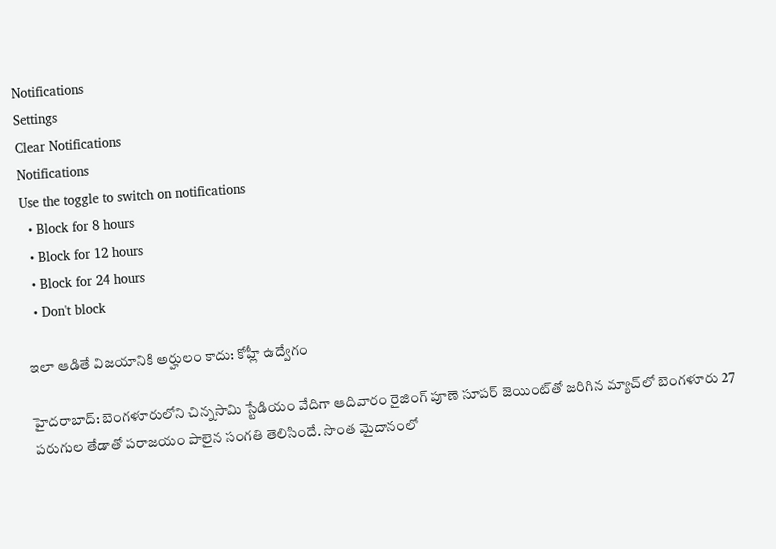Notifications
Settings
Clear Notifications
Notifications
Use the toggle to switch on notifications
  • Block for 8 hours
  • Block for 12 hours
  • Block for 24 hours
  • Don't block

ఇలా ఆడితే విజయానికి అర్హులం కాదు: కోహ్లీ ఉద్వేగం

హైదరాబాద్: బెంగళూరులోని చిన్నసామి స్టేడియం వేదిగా ఆదివారం రైజింగ్ పూణె సూపర్ జెయింట్‌తో జరిగిన మ్యాచ్‌లో బెంగళూరు 27 పరుగుల తేడాతో పరాజయం పాలైన సంగతి తెలిసిందే. సొంత మైదానంలో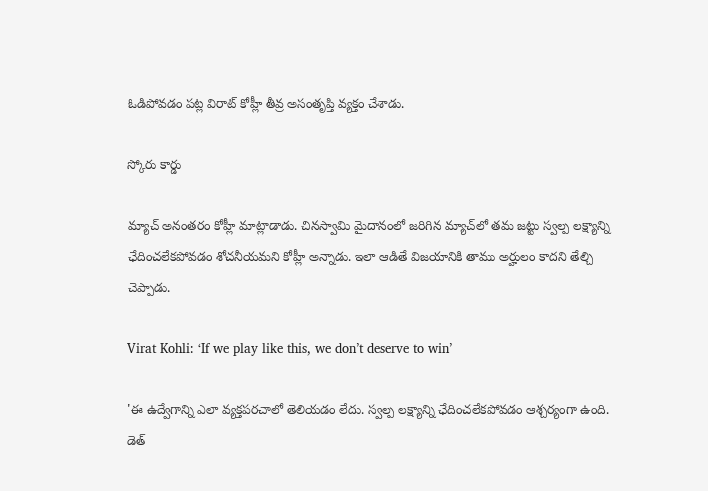ఓడిపోవడం పట్ల విరాట్‌ కోహ్లీ తీవ్ర అసంతృప్తి వ్యక్తం చేశాడు.

స్కోరు కార్డు

మ్యాచ్ అనంతరం కోహ్లీ మాట్లాడాడు. చినస్వామి మైదానంలో జరిగిన మ్యాచ్‌‌లో తమ జట్టు స్వల్ప లక్ష్యాన్ని ఛేదించలేకపోవడం శోచనీయమని కోహ్లీ అన్నాడు. ఇలా ఆడితే విజయానికి తాము అర్హులం కాదని తేల్చి చెప్పాడు.

Virat Kohli: ‘If we play like this, we don’t deserve to win’

'ఈ ఉద్వేగాన్ని ఎలా వ్యక్తపరచాలో తెలియడం లేదు. స్వల్ప లక్ష్యాన్ని ఛేదించలేకపోవడం ఆశ్చర్యంగా ఉంది. డెత్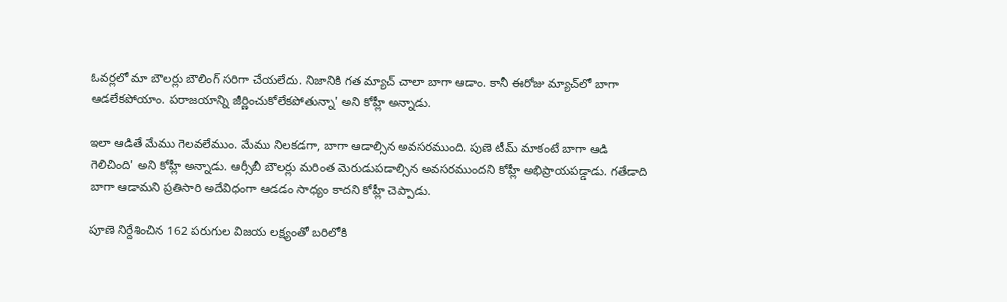ఓవర్లలో మా బౌలర్లు బౌలింగ్ సరిగా చేయలేదు. నిజానికి గత మ్యాచ్‌ చాలా బాగా ఆడాం. కానీ ఈరోజు మ్యాచ్‌‌లో బాగా ఆడలేకపోయాం. పరాజయాన్ని జీర్ణించుకోలేకపోతున్నా' అని కోహ్లీ అన్నాడు.

ఇలా ఆడితే మేము గెలవలేముం. మేము నిలకడగా, బాగా ఆడాల్సిన అవసరముంది. పుణె టీమ్‌ మాకంటే బాగా ఆడి గెలిచింది' అని కోహ్లీ అన్నాడు. ఆర్సీబీ బౌలర్లు మరింత మెరుడుపడాల్సిన అవసరముందని కోహ్లీ అభిప్రాయపడ్డాడు. గతేడాది బాగా ఆడామని ప్రతిసారి అదేవిధంగా ఆడడం సాధ్యం కాదని కోహ్లీ చెప్పాడు.

పూణె నిర్దేశించిన 162 పరుగుల విజయ లక్ష్యంతో బరిలోకి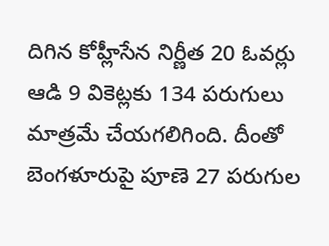దిగిన కోహ్లీసేన నిర్ణీత 20 ఓవర్లు ఆడి 9 వికెట్లకు 134 పరుగులు మాత్రమే చేయగలిగింది. దీంతో బెంగళూరుపై పూణె 27 పరుగుల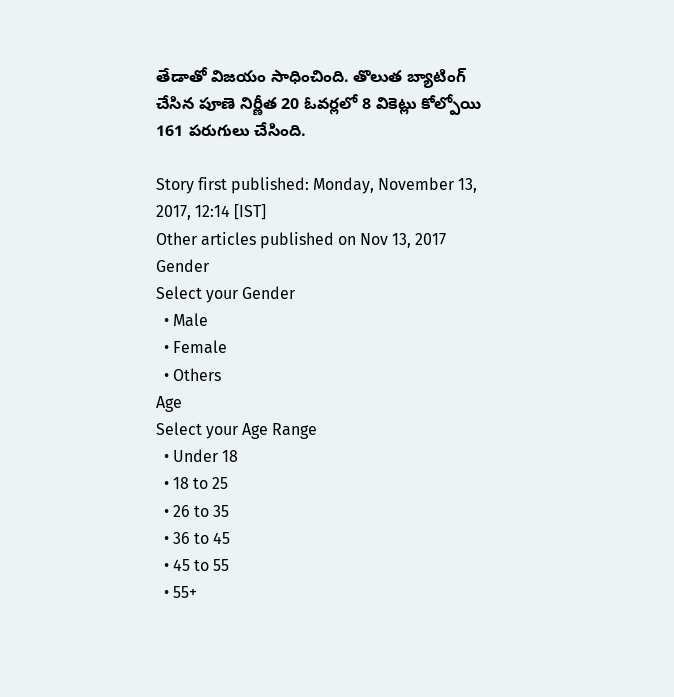తేడాతో విజయం సాధించింది. తొలుత బ్యాటింగ్ చేసిన పూణె నిర్ణీత 20 ఓవర్లలో 8 వికెట్లు కోల్పోయి 161 పరుగులు చేసింది.

Story first published: Monday, November 13, 2017, 12:14 [IST]
Other articles published on Nov 13, 2017
Gender
Select your Gender
  • Male
  • Female
  • Others
Age
Select your Age Range
  • Under 18
  • 18 to 25
  • 26 to 35
  • 36 to 45
  • 45 to 55
  • 55+